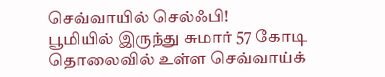செவ்வாயில் செல்ஃபி!
பூமியில் இருந்து சுமார் 57 கோடி தொலைவில் உள்ள செவ்வாய்க்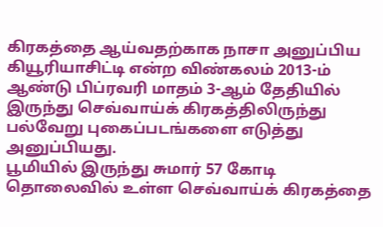கிரகத்தை ஆய்வதற்காக நாசா அனுப்பிய கியூரியாசிட்டி என்ற விண்கலம் 2013-ம் ஆண்டு பிப்ரவரி மாதம் 3-ஆம் தேதியில் இருந்து செவ்வாய்க் கிரகத்திலிருந்து பல்வேறு புகைப்படங்களை எடுத்து அனுப்பியது.
பூமியில் இருந்து சுமார் 57 கோடி தொலைவில் உள்ள செவ்வாய்க் கிரகத்தை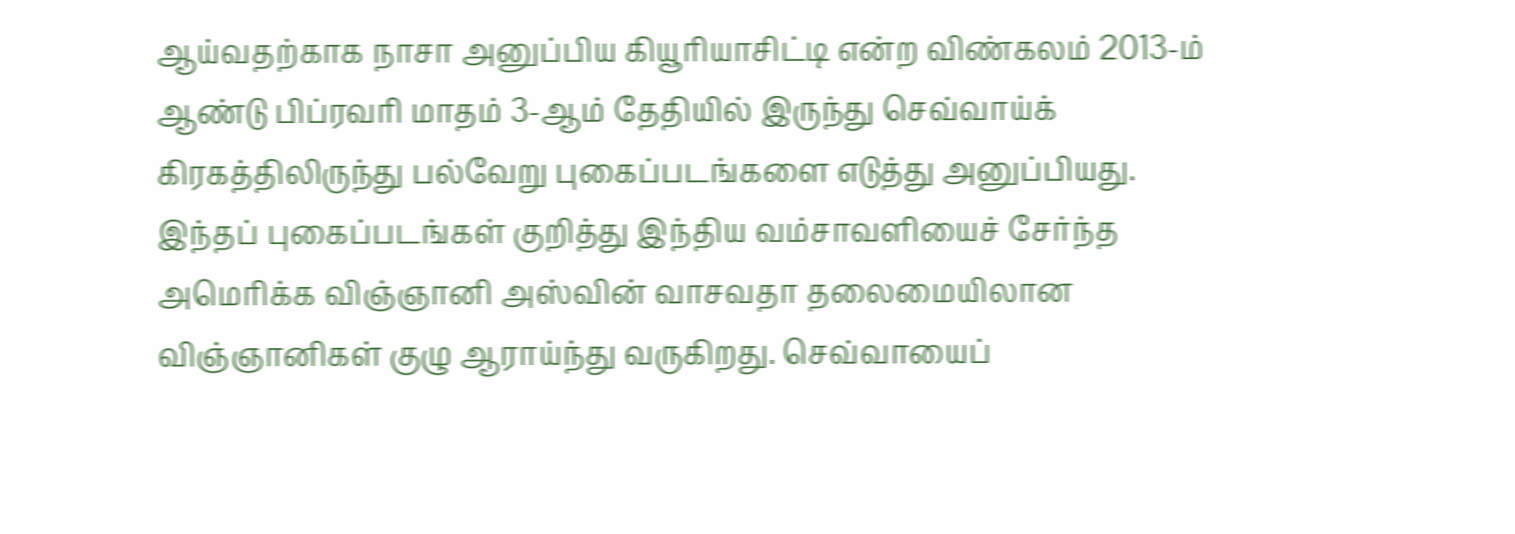ஆய்வதற்காக நாசா அனுப்பிய கியூரியாசிட்டி என்ற விண்கலம் 2013-ம் ஆண்டு பிப்ரவரி மாதம் 3-ஆம் தேதியில் இருந்து செவ்வாய்க் கிரகத்திலிருந்து பல்வேறு புகைப்படங்களை எடுத்து அனுப்பியது. இந்தப் புகைப்படங்கள் குறித்து இந்திய வம்சாவளியைச் சேர்ந்த அமெரிக்க விஞ்ஞானி அஸ்வின் வாசவதா தலைமையிலான விஞ்ஞானிகள் குழு ஆராய்ந்து வருகிறது. செவ்வாயைப்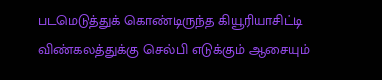படமெடுத்துக் கொண்டிருந்த கியூரியாசிட்டி விண்கலத்துக்கு செல்பி எடுக்கும் ஆசையும்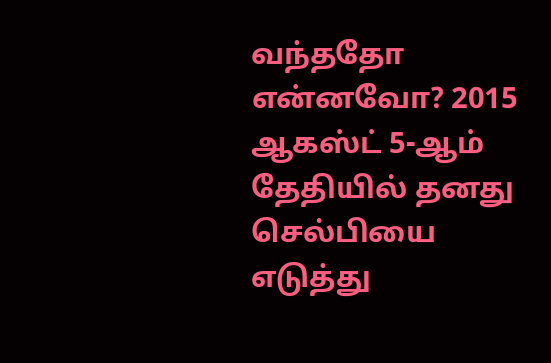வந்ததோ என்னவோ? 2015 ஆகஸ்ட் 5-ஆம் தேதியில் தனது செல்பியை எடுத்து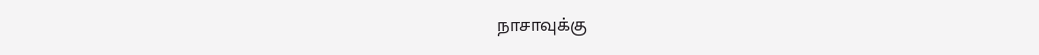நாசாவுக்கு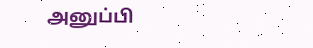அனுப்பி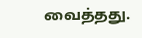வைத்தது.